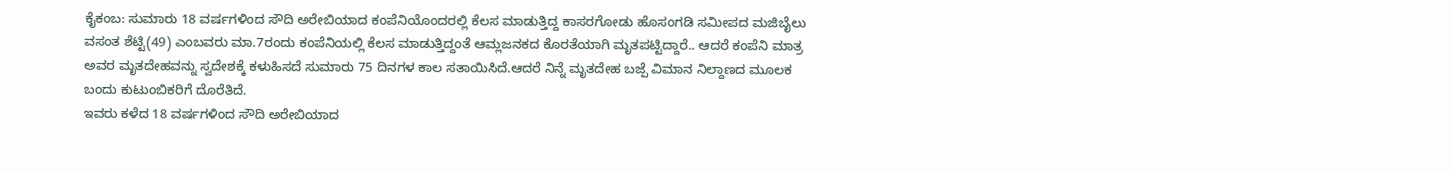ಕೈಕಂಬ: ಸುಮಾರು 18 ವರ್ಷಗಳಿಂದ ಸೌದಿ ಅರೇಬಿಯಾದ ಕಂಪೆನಿಯೊಂದರಲ್ಲಿ ಕೆಲಸ ಮಾಡುತ್ತಿದ್ದ ಕಾಸರಗೋಡು ಹೊಸಂಗಡಿ ಸಮೀಪದ ಮಜಿಬೈಲು ವಸಂತ ಶೆಟ್ಟಿ(49) ಎಂಬವರು ಮಾ.7ರಂದು ಕಂಪೆನಿಯಲ್ಲಿ ಕೆಲಸ ಮಾಡುತ್ತಿದ್ದಂತೆ ಆಮ್ಲಜನಕದ ಕೊರತೆಯಾಗಿ ಮೃತಪಟ್ಟಿದ್ದಾರೆ.. ಆದರೆ ಕಂಪೆನಿ ಮಾತ್ರ ಅವರ ಮೃತದೇಹವನ್ನು ಸ್ವದೇಶಕ್ಕೆ ಕಳುಹಿಸದೆ ಸುಮಾರು 75 ದಿನಗಳ ಕಾಲ ಸತಾಯಿಸಿದೆ.ಆದರೆ ನಿನ್ನೆ ಮೃತದೇಹ ಬಜ್ಪೆ ವಿಮಾನ ನಿಲ್ದಾಣದ ಮೂಲಕ ಬಂದು ಕುಟುಂಬಿಕರಿಗೆ ದೊರೆತಿದೆ.
ಇವರು ಕಳೆದ 18 ವರ್ಷಗಳಿಂದ ಸೌದಿ ಅರೇಬಿಯಾದ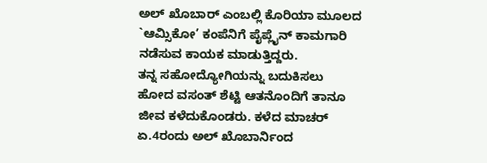ಅಲ್ ಖೊಬಾರ್ ಎಂಬಲ್ಲಿ ಕೊರಿಯಾ ಮೂಲದ `ಆಮ್ಸಿಕೋ’ ಕಂಪೆನಿಗೆ ಪೈಪ್ಲೈನ್ ಕಾಮಗಾರಿ ನಡೆಸುವ ಕಾಯಕ ಮಾಡುತ್ತಿದ್ದರು.
ತನ್ನ ಸಹೋದ್ಯೋಗಿಯನ್ನು ಬದುಕಿಸಲು ಹೋದ ವಸಂತ್ ಶೆಟ್ಟಿ ಆತನೊಂದಿಗೆ ತಾನೂ ಜೀವ ಕಳೆದುಕೊಂಡರು. ಕಳೆದ ಮಾಚರ್ ಏ.4ರಂದು ಅಲ್ ಖೊಬಾರ್ನಿಂದ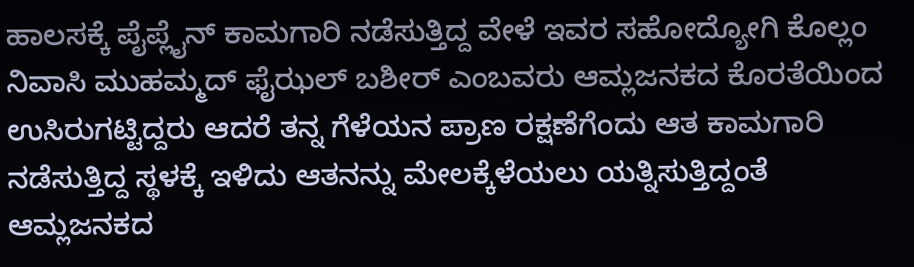ಹಾಲಸಕ್ಕೆ ಪೈಪ್ಲೈನ್ ಕಾಮಗಾರಿ ನಡೆಸುತ್ತಿದ್ದ ವೇಳೆ ಇವರ ಸಹೋದ್ಯೋಗಿ ಕೊಲ್ಲಂ ನಿವಾಸಿ ಮುಹಮ್ಮದ್ ಫೈಝಲ್ ಬಶೀರ್ ಎಂಬವರು ಆಮ್ಲಜನಕದ ಕೊರತೆಯಿಂದ ಉಸಿರುಗಟ್ಟಿದ್ದರು ಆದರೆ ತನ್ನ ಗೆಳೆಯನ ಪ್ರಾಣ ರಕ್ಷಣೆಗೆಂದು ಆತ ಕಾಮಗಾರಿ ನಡೆಸುತ್ತಿದ್ದ ಸ್ಥಳಕ್ಕೆ ಇಳಿದು ಆತನನ್ನು ಮೇಲಕ್ಕೆಳೆಯಲು ಯತ್ನಿಸುತ್ತಿದ್ದಂತೆ ಆಮ್ಲಜನಕದ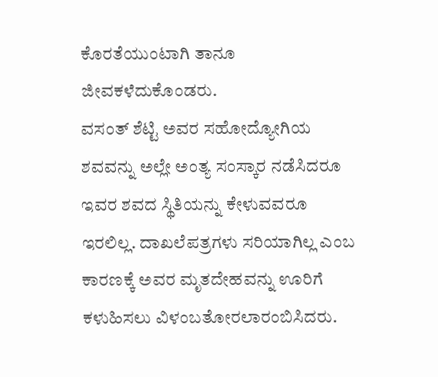ಕೊರತೆಯುಂಟಾಗಿ ತಾನೂ ಜೀವಕಳೆದುಕೊಂಡರು.
ವಸಂತ್ ಶೆಟ್ಟಿ ಅವರ ಸಹೋದ್ಯೋಗಿಯ ಶವವನ್ನು ಅಲ್ಲೇ ಅಂತ್ಯ ಸಂಸ್ಕಾರ ನಡೆಸಿದರೂ ಇವರ ಶವದ ಸ್ಥಿತಿಯನ್ನು ಕೇಳುವವರೂ ಇರಲಿಲ್ಲ. ದಾಖಲೆಪತ್ರಗಳು ಸರಿಯಾಗಿಲ್ಲ ಎಂಬ ಕಾರಣಕ್ಕೆ ಅವರ ಮೃತದೇಹವನ್ನು ಊರಿಗೆ ಕಳುಹಿಸಲು ವಿಳಂಬತೋರಲಾರಂಬಿಸಿದರು.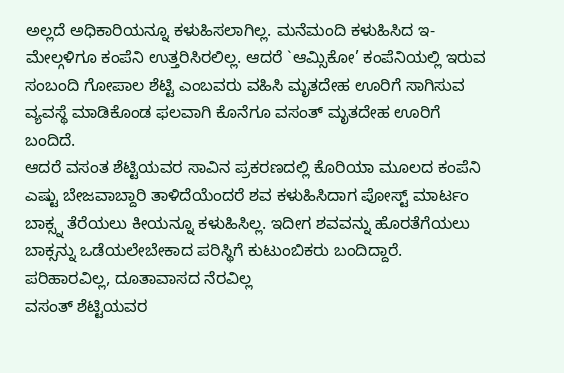ಅಲ್ಲದೆ ಅಧಿಕಾರಿಯನ್ನೂ ಕಳುಹಿಸಲಾಗಿಲ್ಲ. ಮನೆಮಂದಿ ಕಳುಹಿಸಿದ ಇ-ಮೇಲ್ಗಳಿಗೂ ಕಂಪೆನಿ ಉತ್ತರಿಸಿರಲಿಲ್ಲ. ಆದರೆ `ಆಮ್ಸಿಕೋ’ ಕಂಪೆನಿಯಲ್ಲಿ ಇರುವ ಸಂಬಂದಿ ಗೋಪಾಲ ಶೆಟ್ಟಿ ಎಂಬವರು ವಹಿಸಿ ಮೃತದೇಹ ಊರಿಗೆ ಸಾಗಿಸುವ ವ್ಯವಸ್ಥೆ ಮಾಡಿಕೊಂಡ ಫಲವಾಗಿ ಕೊನೆಗೂ ವಸಂತ್ ಮೃತದೇಹ ಊರಿಗೆ ಬಂದಿದೆ.
ಆದರೆ ವಸಂತ ಶೆಟ್ಟಿಯವರ ಸಾವಿನ ಪ್ರಕರಣದಲ್ಲಿ ಕೊರಿಯಾ ಮೂಲದ ಕಂಪೆನಿ ಎಷ್ಟು ಬೇಜವಾಬ್ದಾರಿ ತಾಳಿದೆಯೆಂದರೆ ಶವ ಕಳುಹಿಸಿದಾಗ ಪೋಸ್ಟ್ ಮಾರ್ಟಂ ಬಾಕ್ಸ್ನ ತೆರೆಯಲು ಕೀಯನ್ನೂ ಕಳುಹಿಸಿಲ್ಲ. ಇದೀಗ ಶವವನ್ನು ಹೊರತೆಗೆಯಲು ಬಾಕ್ಸನ್ನು ಒಡೆಯಲೇಬೇಕಾದ ಪರಿಸ್ಥಿಗೆ ಕುಟುಂಬಿಕರು ಬಂದಿದ್ದಾರೆ.
ಪರಿಹಾರವಿಲ್ಲ, ದೂತಾವಾಸದ ನೆರವಿಲ್ಲ
ವಸಂತ್ ಶೆಟ್ಟಿಯವರ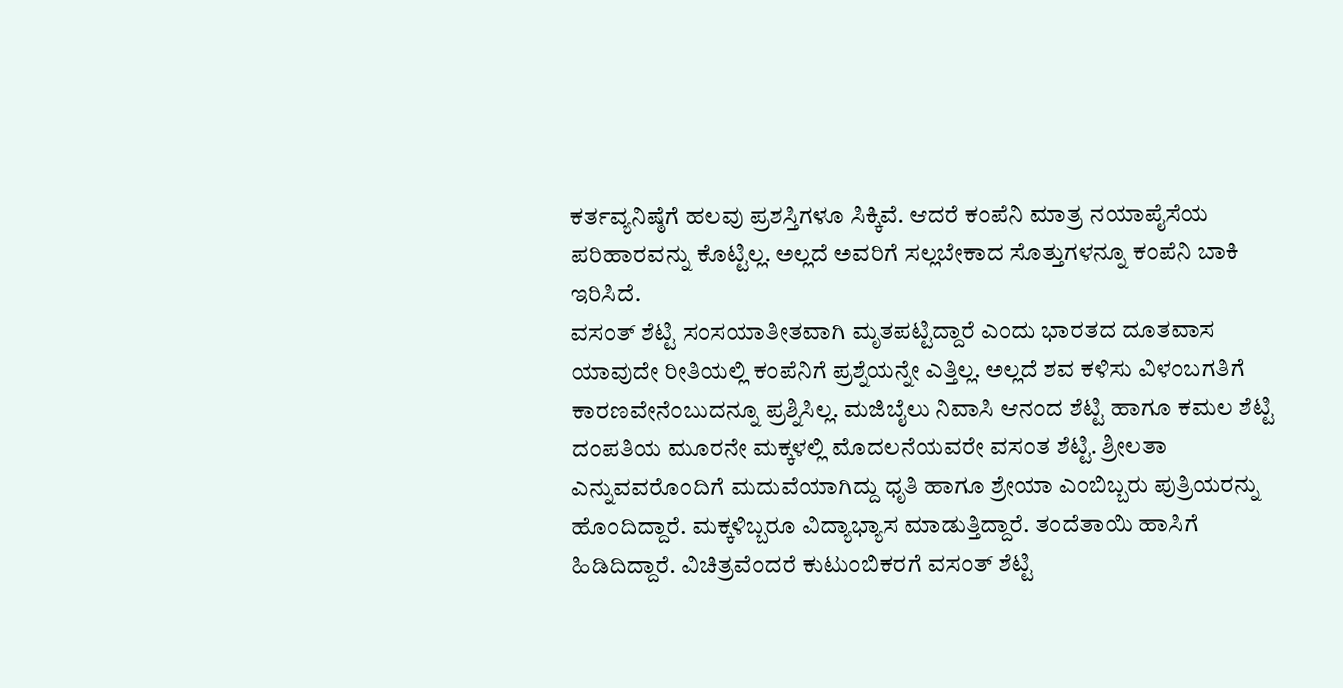ಕರ್ತವ್ಯನಿಷ್ಠೆಗೆ ಹಲವು ಪ್ರಶಸ್ತಿಗಳೂ ಸಿಕ್ಕಿವೆ. ಆದರೆ ಕಂಪೆನಿ ಮಾತ್ರ ನಯಾಪೈಸೆಯ ಪರಿಹಾರವನ್ನು ಕೊಟ್ಟಿಲ್ಲ. ಅಲ್ಲದೆ ಅವರಿಗೆ ಸಲ್ಲಬೇಕಾದ ಸೊತ್ತುಗಳನ್ನೂ ಕಂಪೆನಿ ಬಾಕಿ ಇರಿಸಿದೆ.
ವಸಂತ್ ಶೆಟ್ಟಿ ಸಂಸಯಾತೀತವಾಗಿ ಮೃತಪಟ್ಟಿದ್ದಾರೆ ಎಂದು ಭಾರತದ ದೂತವಾಸ ಯಾವುದೇ ರೀತಿಯಲ್ಲಿ ಕಂಪೆನಿಗೆ ಪ್ರಶ್ನೆಯನ್ನೇ ಎತ್ತಿಲ್ಲ. ಅಲ್ಲದೆ ಶವ ಕಳಿಸು ವಿಳಂಬಗತಿಗೆ ಕಾರಣವೇನೆಂಬುದನ್ನೂ ಪ್ರಶ್ನಿಸಿಲ್ಲ. ಮಜಿಬೈಲು ನಿವಾಸಿ ಆನಂದ ಶೆಟ್ಟಿ ಹಾಗೂ ಕಮಲ ಶೆಟ್ಟಿ ದಂಪತಿಯ ಮೂರನೇ ಮಕ್ಕಳಲ್ಲಿ ಮೊದಲನೆಯವರೇ ವಸಂತ ಶೆಟ್ಟಿ. ಶ್ರೀಲತಾ ಎನ್ನುವವರೊಂದಿಗೆ ಮದುವೆಯಾಗಿದ್ದು ಧೃತಿ ಹಾಗೂ ಶ್ರೇಯಾ ಎಂಬಿಬ್ಬರು ಪುತ್ರಿಯರನ್ನು ಹೊಂದಿದ್ದಾರೆ. ಮಕ್ಕಳಿಬ್ಬರೂ ವಿದ್ಯಾಭ್ಯಾಸ ಮಾಡುತ್ತಿದ್ದಾರೆ. ತಂದೆತಾಯಿ ಹಾಸಿಗೆ ಹಿಡಿದಿದ್ದಾರೆ. ವಿಚಿತ್ರವೆಂದರೆ ಕುಟುಂಬಿಕರಗೆ ವಸಂತ್ ಶೆಟ್ಟಿ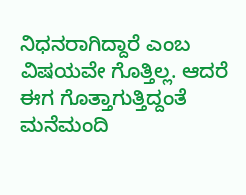ನಿಧನರಾಗಿದ್ದಾರೆ ಎಂಬ ವಿಷಯವೇ ಗೊತ್ತಿಲ್ಲ. ಆದರೆ ಈಗ ಗೊತ್ತಾಗುತ್ತಿದ್ದಂತೆ ಮನೆಮಂದಿ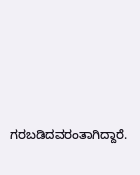ಗರಬಡಿದವರಂತಾಗಿದ್ದಾರೆ.